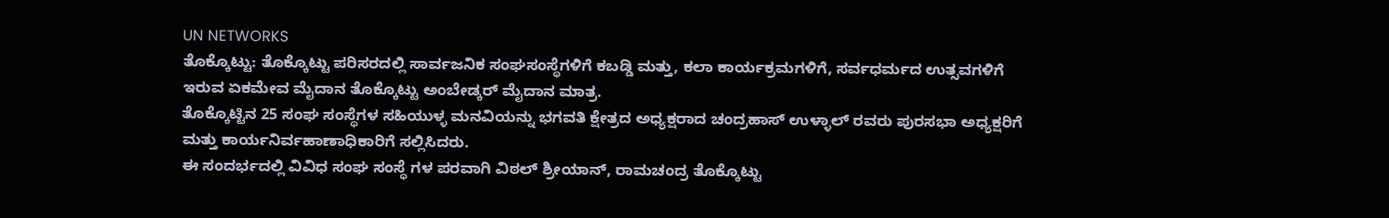UN NETWORKS
ತೊಕ್ಕೊಟ್ಟು: ತೊಕ್ಕೊಟ್ಟು ಪರಿಸರದಲ್ಲಿ ಸಾರ್ವಜನಿಕ ಸಂಘಸಂಸ್ಥೆಗಳಿಗೆ ಕಬಡ್ಡಿ ಮತ್ತು, ಕಲಾ ಕಾರ್ಯಕ್ರಮಗಳಿಗೆ, ಸರ್ವಧರ್ಮದ ಉತ್ಸವಗಳಿಗೆ ಇರುವ ಏಕಮೇವ ಮೈದಾನ ತೊಕ್ಕೊಟ್ಟು ಅಂಬೇಡ್ಕರ್ ಮೈದಾನ ಮಾತ್ರ.
ತೊಕ್ಕೊಟ್ಟಿನ 25 ಸಂಘ ಸಂಸ್ಥೆಗಳ ಸಹಿಯುಳ್ಳ ಮನವಿಯನ್ನು ಭಗವತಿ ಕ್ಷೇತ್ರದ ಅಧ್ಯಕ್ಷರಾದ ಚಂದ್ರಹಾಸ್ ಉಳ್ಳಾಲ್ ರವರು ಪುರಸಭಾ ಅಧ್ಯಕ್ಷರಿಗೆ ಮತ್ತು ಕಾರ್ಯನಿರ್ವಹಾಣಾಧಿಕಾರಿಗೆ ಸಲ್ಲಿಸಿದರು.
ಈ ಸಂದರ್ಭದಲ್ಲಿ ವಿವಿಧ ಸಂಘ ಸಂಸ್ಥೆ ಗಳ ಪರವಾಗಿ ವಿಠಲ್ ಶ್ರೀಯಾನ್, ರಾಮಚಂದ್ರ ತೊಕ್ಕೊಟ್ಟು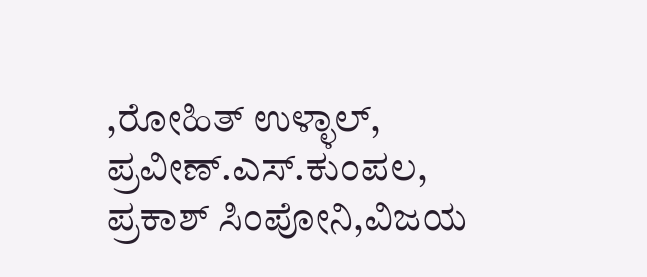,ರೋಹಿತ್ ಉಳ್ಳಾಲ್, ಪ್ರವೀಣ್.ಎಸ್.ಕುಂಪಲ, ಪ್ರಕಾಶ್ ಸಿಂಪೋನಿ,ವಿಜಯ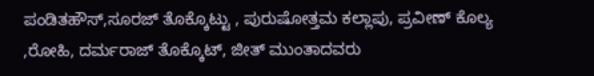ಪಂಡಿತಹೌಸ್,ಸೂರಜ್ ತೊಕ್ಕೊಟ್ಟು , ಪುರುಷೋತ್ತಮ ಕಲ್ಲಾಪು, ಪ್ರವೀಣ್ ಕೊಲ್ಯ ,ರೋಹಿ, ದರ್ಮರಾಜ್ ತೊಕ್ಕೊಟ್, ಜೀತ್ ಮುಂತಾದವರು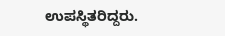ಉಪಸ್ಥಿತರಿದ್ದರು.